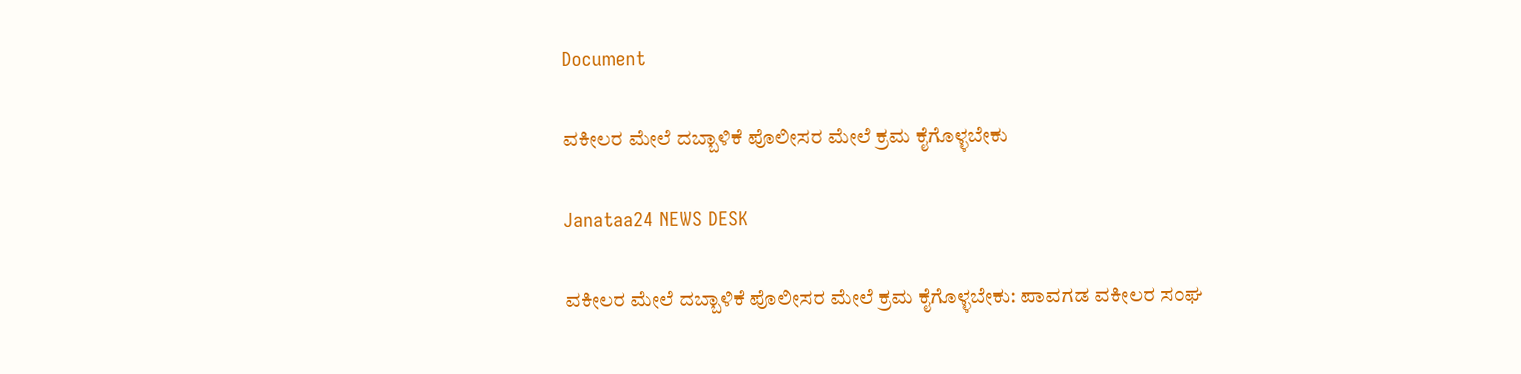Document

ವಕೀಲರ ಮೇಲೆ ದಬ್ಬಾಳಿಕೆ ಪೊಲೀಸರ ಮೇಲೆ ಕ್ರಮ ಕೈಗೊಳ್ಳಬೇಕು

Janataa24 NEWS DESK

ವಕೀಲರ ಮೇಲೆ ದಬ್ಬಾಳಿಕೆ ಪೊಲೀಸರ ಮೇಲೆ ಕ್ರಮ ಕೈಗೊಳ್ಳಬೇಕು: ಪಾವಗಡ ವಕೀಲರ ಸಂಘ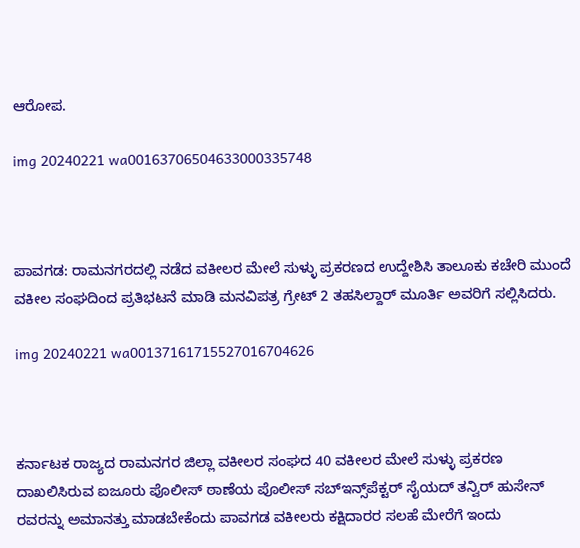ಆರೋಪ.

img 20240221 wa00163706504633000335748



ಪಾವಗಡ: ರಾಮನಗರದಲ್ಲಿ ನಡೆದ ವಕೀಲರ ಮೇಲೆ ಸುಳ್ಳು ಪ್ರಕರಣದ ಉದ್ದೇಶಿಸಿ ತಾಲೂಕು ಕಚೇರಿ ಮುಂದೆ ವಕೀಲ ಸಂಘದಿಂದ ಪ್ರತಿಭಟನೆ ಮಾಡಿ ಮನವಿಪತ್ರ ಗ್ರೇಟ್ 2 ತಹಸಿಲ್ದಾರ್ ಮೂರ್ತಿ ಅವರಿಗೆ ಸಲ್ಲಿಸಿದರು.

img 20240221 wa00137161715527016704626



ಕರ್ನಾಟಕ ರಾಜ್ಯದ ರಾಮನಗರ ಜಿಲ್ಲಾ ವಕೀಲರ ಸಂಘದ 40 ವಕೀಲರ ಮೇಲೆ ಸುಳ್ಳು ಪ್ರಕರಣ ದಾಖಲಿಸಿರುವ ಐಜೂರು ಪೊಲೀಸ್ ಠಾಣೆಯ ಪೊಲೀಸ್ ಸಬ್‌ಇನ್ಸ್‌ಪೆಕ್ಟ‌ರ್ ಸೈಯದ್ ತನ್ವಿರ್ ಹುಸೇನ್ ರವರನ್ನು ಅಮಾನತ್ತು ಮಾಡಬೇಕೆಂದು ಪಾವಗಡ ವಕೀಲರು ಕಕ್ಷಿದಾರರ ಸಲಹೆ ಮೇರೆಗೆ ಇಂದು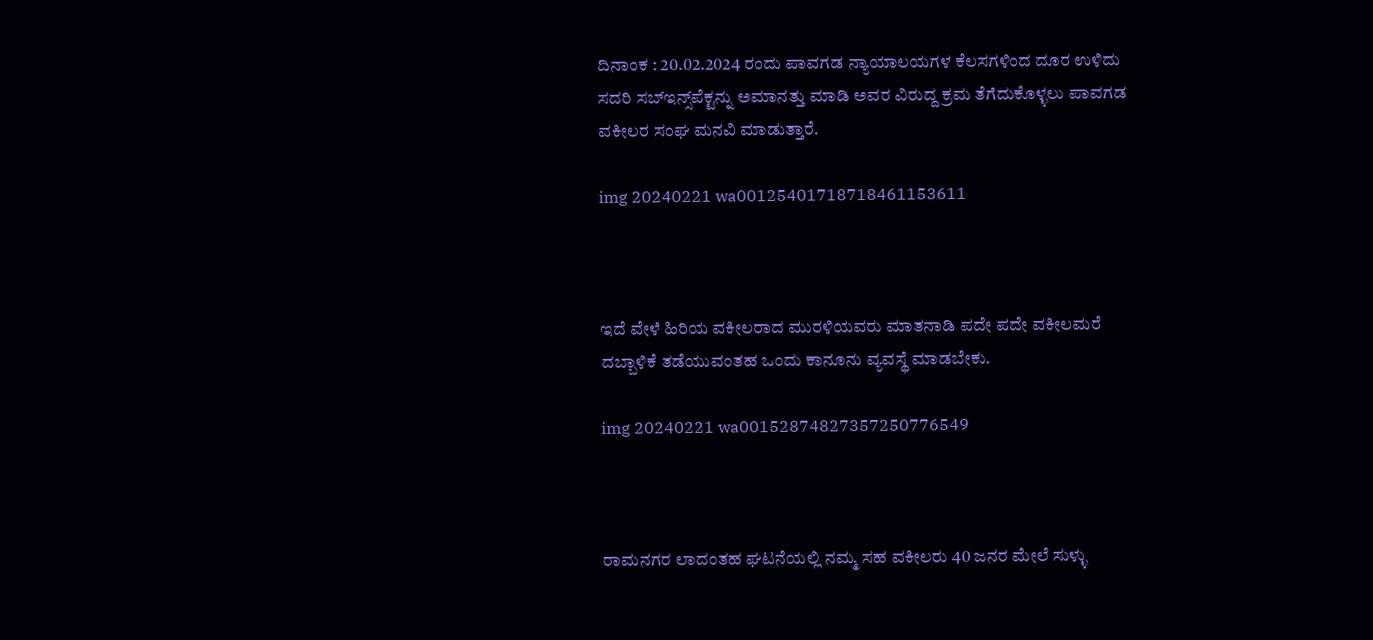ದಿನಾಂಕ : 20.02.2024 ರಂದು ಪಾವಗಡ ನ್ಯಾಯಾಲಯಗಳ ಕೆಲಸಗಳಿಂದ ದೂರ ಉಳಿದು ಸದರಿ ಸಬ್‌ಇನ್ಸ್‌ಪೆಕ್ಟ‌ನ್ನು ಅಮಾನತ್ತು ಮಾಡಿ ಅವರ ವಿರುದ್ದ ಕ್ರಮ ತೆಗೆದುಕೊಳ್ಳಲು ಪಾವಗಡ ವಕೀಲರ ಸಂಘ ಮನವಿ ಮಾಡುತ್ತಾರೆ.

img 20240221 wa00125401718718461153611



ಇದೆ ವೇಳೆ ಹಿರಿಯ ವಕೀಲರಾದ ಮುರಳಿಯವರು ಮಾತನಾಡಿ ಪದೇ ಪದೇ ವಕೀಲಮರೆ ದಬ್ಬಾಳಿಕೆ ತಡೆಯುವಂತಹ ಒಂದು ಕಾನೂನು ವ್ಯವಸ್ಥೆ ಮಾಡಬೇಕು.

img 20240221 wa00152874827357250776549



ರಾಮನಗರ ಲಾದಂತಹ ಘಟನೆಯಲ್ಲಿ ನಮ್ಮ ಸಹ ವಕೀಲರು 40 ಜನರ ಮೇಲೆ ಸುಳ್ಳು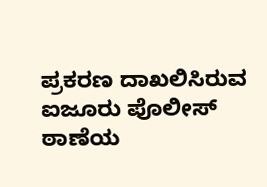ಪ್ರಕರಣ ದಾಖಲಿಸಿರುವ ಐಜೂರು ಪೊಲೀಸ್ ಠಾಣೆಯ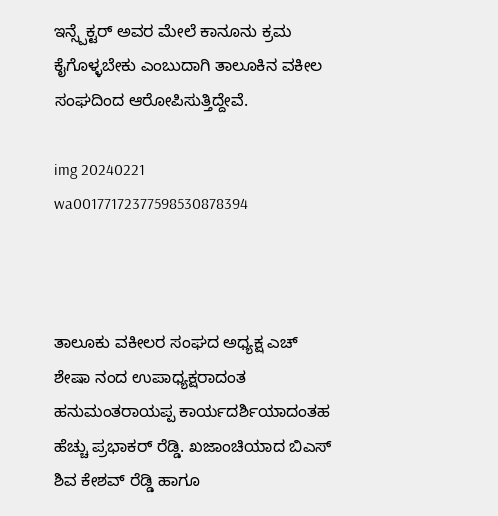ಇನ್ಸ್ಪೆಕ್ಟರ್ ಅವರ ಮೇಲೆ ಕಾನೂನು ಕ್ರಮ ಕೈಗೊಳ್ಳಬೇಕು ಎಂಬುದಾಗಿ ತಾಲೂಕಿನ ವಕೀಲ ಸಂಘದಿಂದ ಆರೋಪಿಸುತ್ತಿದ್ದೇವೆ.

img 20240221 wa00177172377598530878394



ತಾಲೂಕು ವಕೀಲರ ಸಂಘದ ಅಧ್ಯಕ್ಷ ಎಚ್ ಶೇಷಾ ನಂದ ಉಪಾಧ್ಯಕ್ಷರಾದಂತ ಹನುಮಂತರಾಯಪ್ಪ ಕಾರ್ಯದರ್ಶಿಯಾದಂತಹ ಹೆಚ್ಚು ಪ್ರಭಾಕರ್ ರೆಡ್ಡಿ. ಖಜಾಂಚಿಯಾದ ಬಿಎಸ್ ಶಿವ ಕೇಶವ್ ರೆಡ್ಡಿ ಹಾಗೂ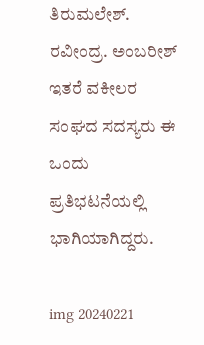ತಿರುಮಲೇಶ್. ರವೀಂದ್ರ. ಅಂಬರೀಶ್ ಇತರೆ ವಕೀಲರ ಸಂಘದ ಸದಸ್ಯರು ಈ ಒಂದು ಪ್ರತಿಭಟನೆಯಲ್ಲಿ ಭಾಗಿಯಾಗಿದ್ದರು.

img 20240221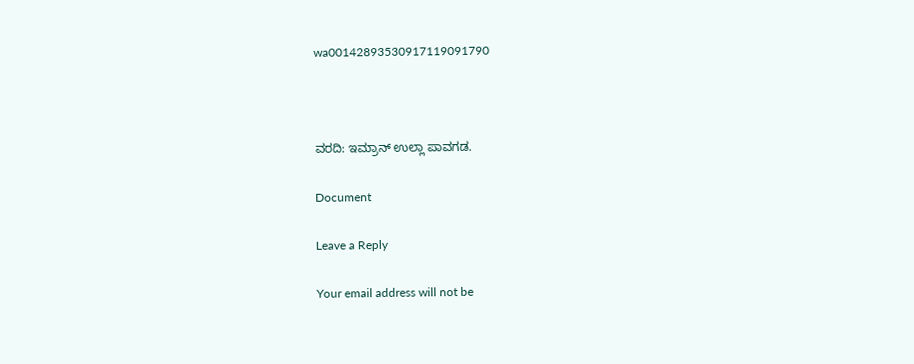wa00142893530917119091790



ವರದಿ: ಇಮ್ರಾನ್ ಉಲ್ಲಾ ಪಾವಗಡ.

Document

Leave a Reply

Your email address will not be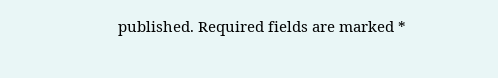published. Required fields are marked *